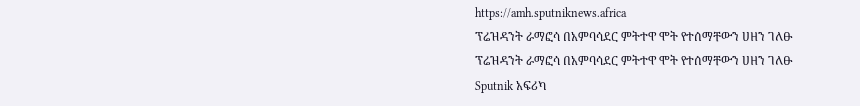https://amh.sputniknews.africa
ፕሬዝዳንት ራማፎሳ በአምባሳደር ምትተዋ ሞት የተሰማቸውን ሀዘን ገለፁ
ፕሬዝዳንት ራማፎሳ በአምባሳደር ምትተዋ ሞት የተሰማቸውን ሀዘን ገለፁ
Sputnik አፍሪካ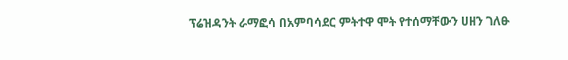ፕሬዝዳንት ራማፎሳ በአምባሳደር ምትተዋ ሞት የተሰማቸውን ሀዘን ገለፁ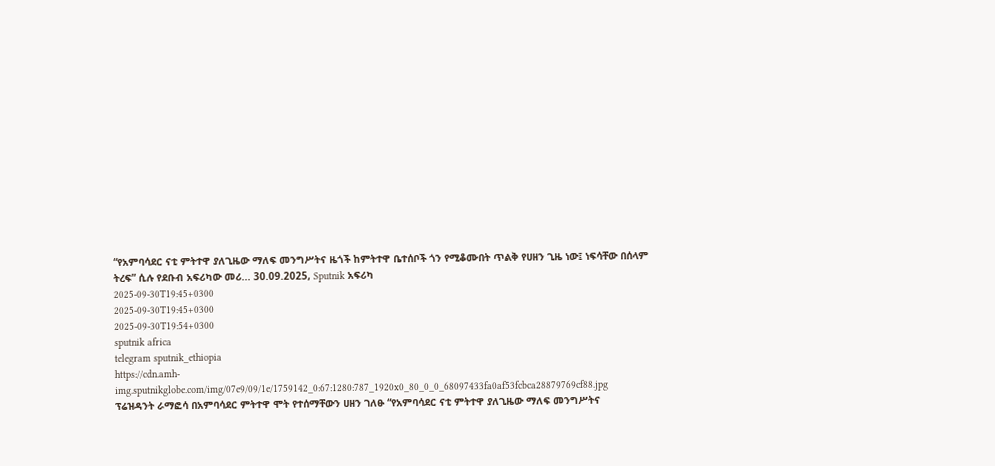“የአምባሳደር ናቲ ምትተዋ ያለጊዜው ማለፍ መንግሥትና ዜጎች ከምትተዋ ቤተሰቦች ጎን የሚቆሙበት ጥልቅ የሀዘን ጊዜ ነው፤ ነፍሳቸው በሰላም ትረፍ” ሲሉ የደቡብ አፍሪካው መሪ... 30.09.2025, Sputnik አፍሪካ
2025-09-30T19:45+0300
2025-09-30T19:45+0300
2025-09-30T19:54+0300
sputnik africa
telegram sputnik_ethiopia
https://cdn.amh-img.sputnikglobe.com/img/07e9/09/1e/1759142_0:67:1280:787_1920x0_80_0_0_68097433fa0af53fcbca28879769cf88.jpg
ፕሬዝዳንት ራማፎሳ በአምባሳደር ምትተዋ ሞት የተሰማቸውን ሀዘን ገለፁ “የአምባሳደር ናቲ ምትተዋ ያለጊዜው ማለፍ መንግሥትና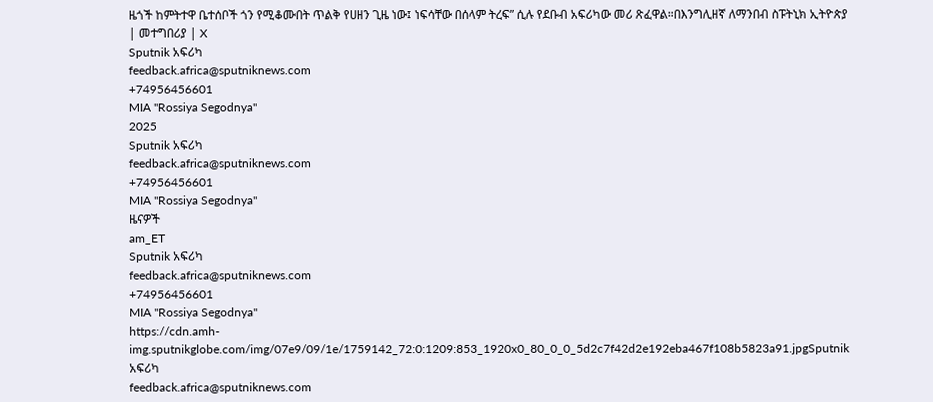ዜጎች ከምትተዋ ቤተሰቦች ጎን የሚቆሙበት ጥልቅ የሀዘን ጊዜ ነው፤ ነፍሳቸው በሰላም ትረፍ” ሲሉ የደቡብ አፍሪካው መሪ ጽፈዋል።በእንግሊዘኛ ለማንበብ ስፑትኒክ ኢትዮጵያ | መተግበሪያ | X
Sputnik አፍሪካ
feedback.africa@sputniknews.com
+74956456601
MIA "Rossiya Segodnya"
2025
Sputnik አፍሪካ
feedback.africa@sputniknews.com
+74956456601
MIA "Rossiya Segodnya"
ዜናዎች
am_ET
Sputnik አፍሪካ
feedback.africa@sputniknews.com
+74956456601
MIA "Rossiya Segodnya"
https://cdn.amh-img.sputnikglobe.com/img/07e9/09/1e/1759142_72:0:1209:853_1920x0_80_0_0_5d2c7f42d2e192eba467f108b5823a91.jpgSputnik አፍሪካ
feedback.africa@sputniknews.com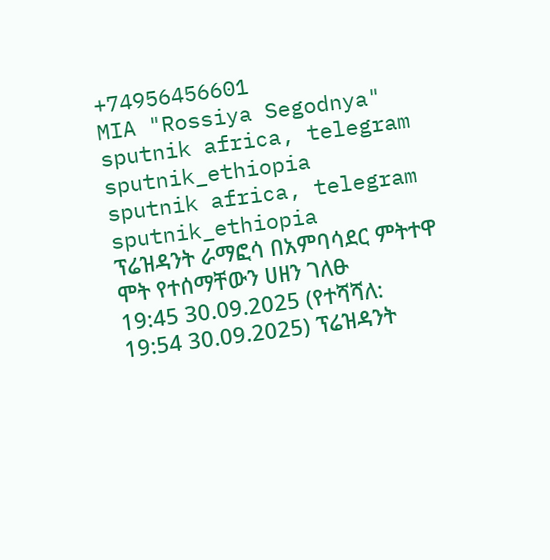+74956456601
MIA "Rossiya Segodnya"
sputnik africa, telegram sputnik_ethiopia
sputnik africa, telegram sputnik_ethiopia
ፕሬዝዳንት ራማፎሳ በአምባሳደር ምትተዋ ሞት የተሰማቸውን ሀዘን ገለፁ
19:45 30.09.2025 (የተሻሻለ: 19:54 30.09.2025) ፕሬዝዳንት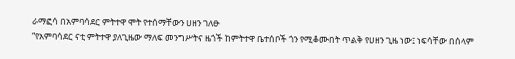ራማፎሳ በአምባሳደር ምትተዋ ሞት የተሰማቸውን ሀዘን ገለፁ
“የአምባሳደር ናቲ ምትተዋ ያለጊዜው ማለፍ መንግሥትና ዜጎች ከምትተዋ ቤተሰቦች ጎን የሚቆሙበት ጥልቅ የሀዘን ጊዜ ነው፤ ነፍሳቸው በሰላም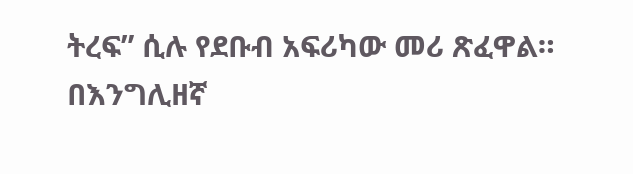ትረፍ” ሲሉ የደቡብ አፍሪካው መሪ ጽፈዋል።
በእንግሊዘኛ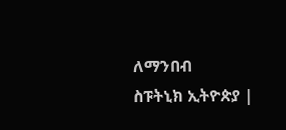ለማንበብ
ስፑትኒክ ኢትዮጵያ |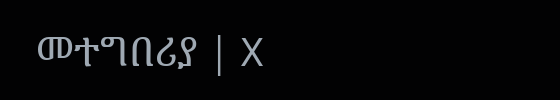መተግበሪያ | X